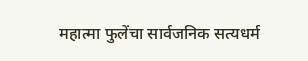महात्मा फुलेंचा सार्वजनिक सत्यधर्म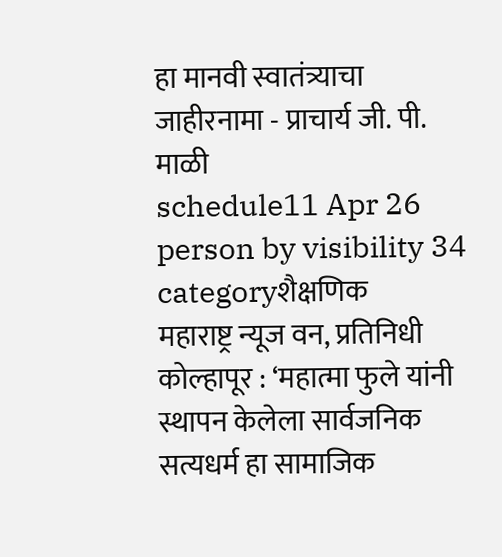हा मानवी स्वातंत्र्याचा जाहीरनामा - प्राचार्य जी. पी. माळी
schedule11 Apr 26 person by visibility 34 categoryशैक्षणिक
महाराष्ट्र न्यूज वन, प्रतिनिधी कोल्हापूर : ‘महात्मा फुले यांनी स्थापन केलेला सार्वजनिक सत्यधर्म हा सामाजिक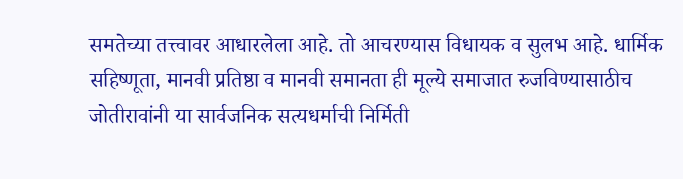समतेच्या तत्त्वावर आधारलेला आहे. तो आचरण्यास विधायक व सुलभ आहे. धार्मिक सहिष्णूता, मानवी प्रतिष्ठा व मानवी समानता ही मूल्ये समाजात रुजविण्यासाठीच जोतीरावांनी या सार्वजनिक सत्यधर्माची निर्मिती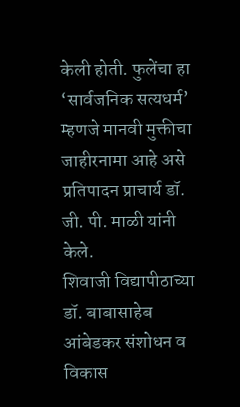केली होती. फुलेंचा हा ‘सार्वजनिक सत्यधर्म’ म्हणजे मानवी मुक्तीचा जाहीरनामा आहे असे प्रतिपादन प्राचार्य डॉ. जी. पी. माळी यांनी केले.
शिवाजी विद्यापीठाच्या डॉ. बाबासाहेब आंबेडकर संशोधन व विकास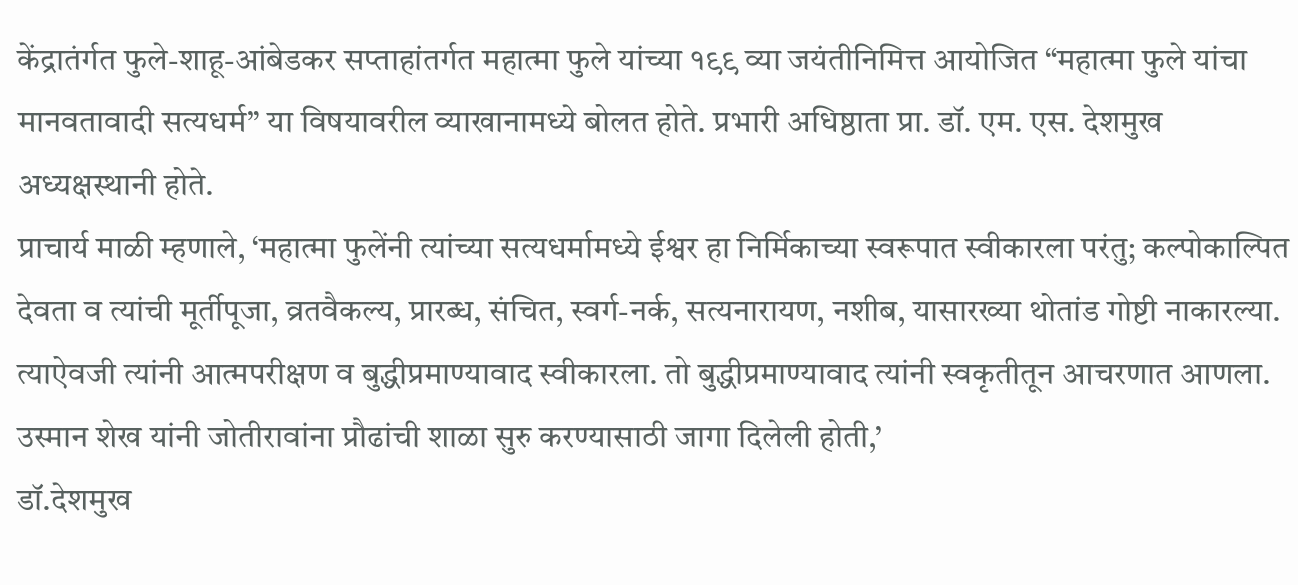केंद्रातंर्गत फुले-शाहू-आंबेडकर सप्ताहांतर्गत महात्मा फुले यांच्या १९९ व्या जयंतीनिमित्त आयोजित “महात्मा फुले यांचा मानवतावादी सत्यधर्म” या विषयावरील व्याखानामध्ये बोलत होते. प्रभारी अधिष्ठाता प्रा. डॉ. एम. एस. देशमुख अध्यक्षस्थानी होते.
प्राचार्य माळी म्हणाले, ‘महात्मा फुलेंनी त्यांच्या सत्यधर्मामध्ये ईश्वर हा निर्मिकाच्या स्वरूपात स्वीकारला परंतु; कल्पोकाल्पित देवता व त्यांची मूर्तीपूजा, व्रतवैकल्य, प्रारब्ध, संचित, स्वर्ग-नर्क, सत्यनारायण, नशीब, यासारख्या थोतांड गोष्टी नाकारल्या. त्याऐवजी त्यांनी आत्मपरीक्षण व बुद्धीप्रमाण्यावाद स्वीकारला. तो बुद्धीप्रमाण्यावाद त्यांनी स्वकृतीतून आचरणात आणला. उस्मान शेख यांनी जोतीरावांना प्रौढांची शाळा सुरु करण्यासाठी जागा दिलेली होती,’
डॉ.देशमुख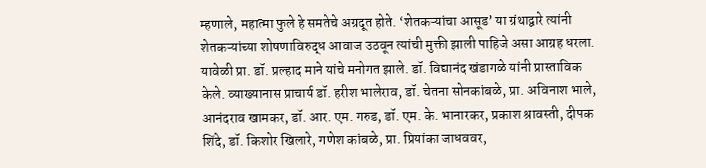म्हणाले, महात्मा फुले हे समतेचे अग्रदूत होते. ‘शेतकऱ्यांचा आसूड’ या ग्रंथाद्वारे त्यांनी शेतकऱ्यांच्या शोषणाविरुद्ध आवाज उठवून त्यांची मुक्ती झाली पाहिजे असा आग्रह धरला. यावेळी प्रा. डॉ. प्रल्हाद माने यांचे मनोगत झाले. डॉ. विद्यानंद खंडागळे यांनी प्रास्ताविक केले. व्याख्यानास प्राचार्य डॉ. हरीश भालेराव, डॉ. चेतना सोनकांबळे, प्रा. अविनाश भाले, आनंदराव खामकर, डॉ. आर. एम. गरुड, डॉ. एम. के. भानारकर, प्रकाश श्रावस्ती, दीपक शिंदे, डॉ. किशोर खिलारे, गणेश कांबळे, प्रा. प्रियांका जाधववर,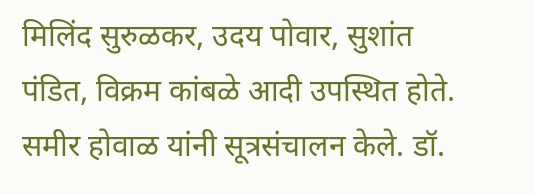मिलिंद सुरुळकर, उदय पोवार, सुशांत पंडित, विक्रम कांबळे आदी उपस्थित होते. समीर होवाळ यांनी सूत्रसंचालन केले. डॉ.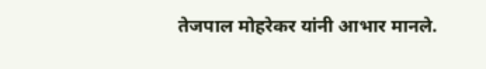तेजपाल मोहरेकर यांनी आभार मानले.